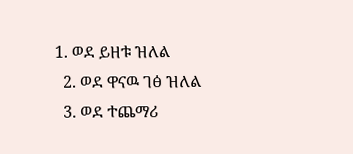1. ወደ ይዘቱ ዝለል
  2. ወደ ዋናዉ ገፅ ዝለል
  3. ወደ ተጨማሪ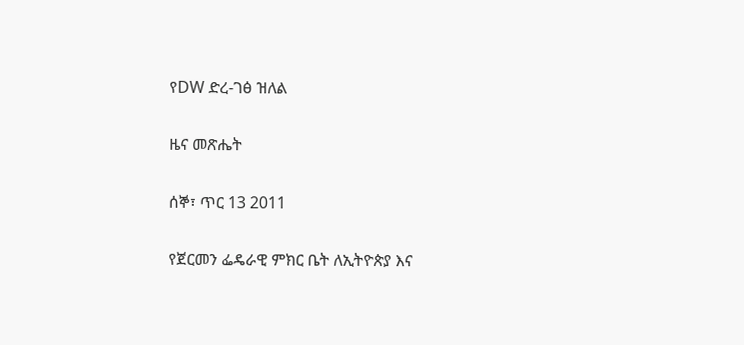የDW ድረ-ገፅ ዝለል

ዜና መጽሔት

ሰኞ፣ ጥር 13 2011

የጀርመን ፌዴራዊ ምክር ቤት ለኢትዮጵያ እና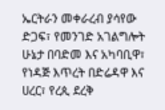ኤርትራን መቀራረብ ያሳየው ድጋፍ፣ የመንገድ አገልግሎት ሁኔታ በባድመ እና አካባቢዋ፣ የነዳጅ እጥረት በድሬዳዋ እና ሀረር፣ የረጲ ደረቅ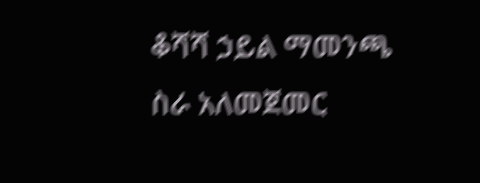ቆሻሻ ኃይል ማመንጫ ስራ አለመጀመር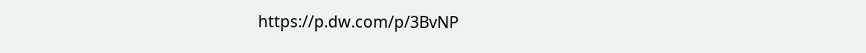https://p.dw.com/p/3BvNP